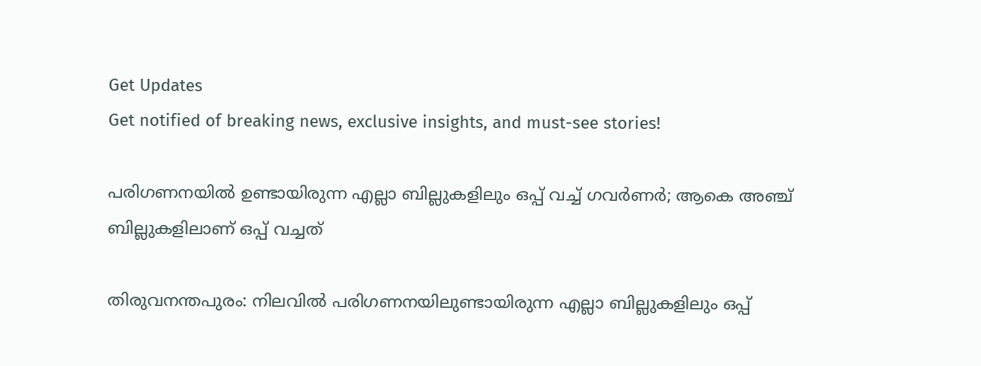Get Updates
Get notified of breaking news, exclusive insights, and must-see stories!

പരിഗണനയിൽ ഉണ്ടായിരുന്ന എല്ലാ ബില്ലുകളിലും ഒപ്പ് വച്ച് ഗവർണർ; ആകെ അഞ്ച് ബില്ലുകളിലാണ് ഒപ്പ് വച്ചത്

തിരുവനന്തപുരം: നിലവിൽ പരിഗണനയിലുണ്ടായിരുന്ന എല്ലാ ബില്ലുകളിലും ഒപ്പ്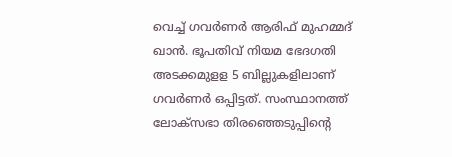വെച്ച് ഗവര്‍ണര്‍ ആരിഫ് മുഹമ്മദ് ഖാന്‍. ഭൂപതിവ് നിയമ ഭേദഗതി അടക്കമുളള 5 ബില്ലുകളിലാണ് ഗവർണർ ഒപ്പിട്ടത്‌. സംസ്ഥാനത്ത് ലോക്‌സഭാ തിരഞ്ഞെടുപ്പിന്റെ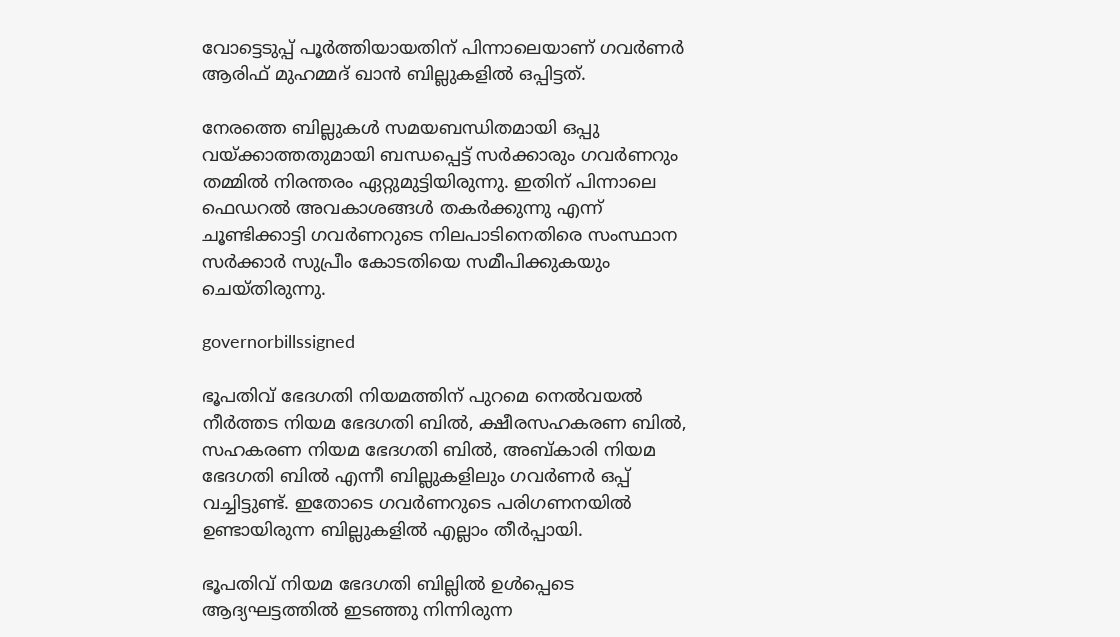വോട്ടെടുപ്പ് പൂർത്തിയായതിന് പിന്നാലെയാണ് ഗവർണർ ആരിഫ് മുഹമ്മദ് ഖാൻ ബില്ലുകളിൽ ഒപ്പിട്ടത്.

നേരത്തെ ബില്ലുകൾ സമയബന്ധിതമായി ഒപ്പു വയ്ക്കാത്തതുമായി ബന്ധപ്പെട്ട് സർക്കാരും ഗവർണറും തമ്മിൽ നിരന്തരം ഏറ്റുമുട്ടിയിരുന്നു. ഇതിന് പിന്നാലെ ഫെഡറൽ അവകാശങ്ങൾ തകർക്കുന്നു എന്ന് ചൂണ്ടിക്കാട്ടി ഗവർണറുടെ നിലപാടിനെതിരെ സംസ്ഥാന സർക്കാർ സുപ്രീം കോടതിയെ സമീപിക്കുകയും ചെയ്‌തിരുന്നു.

governorbillssigned

ഭൂപതിവ് ഭേദഗതി നിയമത്തിന് പുറമെ നെൽവയൽ നീർത്തട നിയമ ഭേദഗതി ബിൽ, ക്ഷീരസഹകരണ ബിൽ, സഹകരണ നിയമ ഭേദഗതി ബിൽ, അബ്‌കാരി നിയമ ഭേദഗതി ബിൽ എന്നീ ബില്ലുകളിലും ഗവർണർ ഒപ്പ് വച്ചിട്ടുണ്ട്. ഇതോടെ ഗവർണറുടെ പരിഗണനയിൽ ഉണ്ടായിരുന്ന ബില്ലുകളിൽ എല്ലാം തീർപ്പായി.

ഭൂപതിവ് നിയമ ഭേദഗതി ബില്ലിൽ ഉൾപ്പെടെ ആദ്യഘട്ടത്തിൽ ഇടഞ്ഞു നിന്നിരുന്ന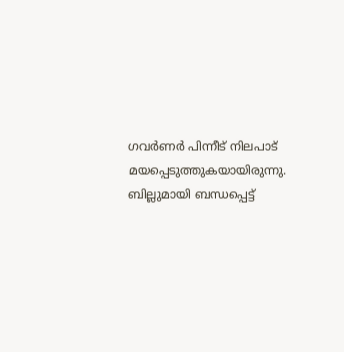ഗവർണർ പിന്നീട് നിലപാട് മയപ്പെടുത്തുകയായിരുന്നു. ബില്ലുമായി ബന്ധപ്പെട്ട്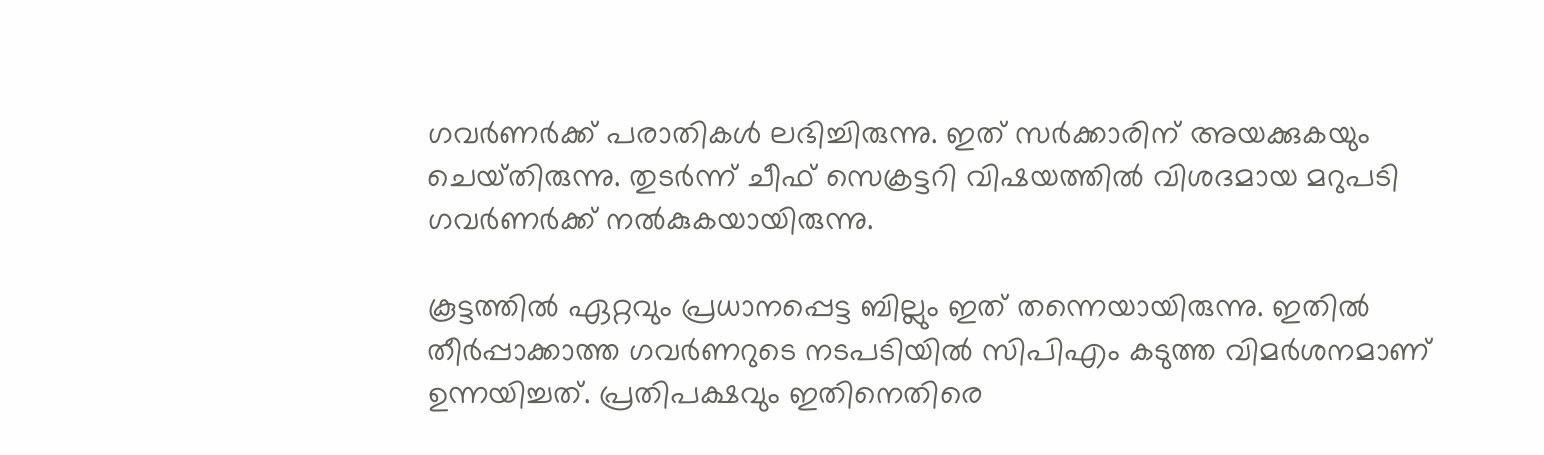ഗവർണർക്ക് പരാതികൾ ലഭിച്ചിരുന്നു. ഇത് സർക്കാരിന് അയക്കുകയും ചെയ്‌തിരുന്നു. തുടർന്ന് ചീഫ് സെക്രട്ടറി വിഷയത്തിൽ വിശദമായ മറുപടി ഗവർണർക്ക് നൽകുകയായിരുന്നു.

കൂട്ടത്തിൽ ഏറ്റവും പ്രധാനപ്പെട്ട ബില്ലും ഇത് തന്നെയായിരുന്നു. ഇതിൽ തീർപ്പാക്കാത്ത ഗവർണറുടെ നടപടിയിൽ സിപിഎം കടുത്ത വിമർശനമാണ് ഉന്നയിച്ചത്. പ്രതിപക്ഷവും ഇതിനെതിരെ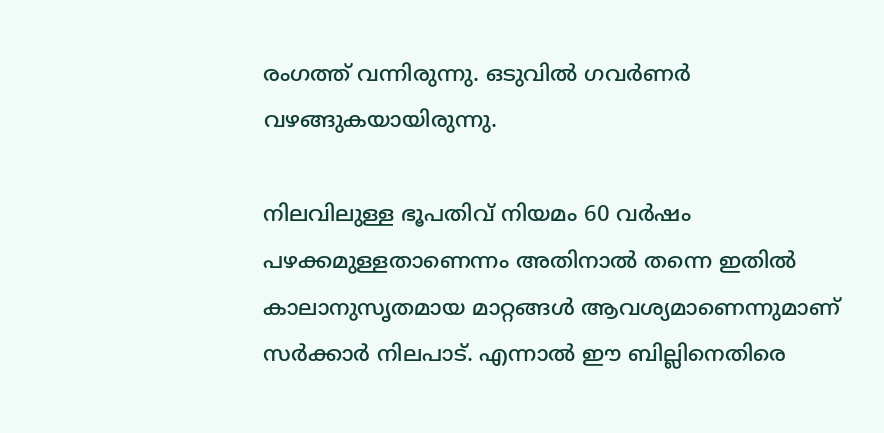രംഗത്ത് വന്നിരുന്നു. ഒടുവിൽ ഗവർണർ വഴങ്ങുകയായിരുന്നു.

നിലവിലുള്ള ഭൂപതിവ് നിയമം 60 വര്‍ഷം പഴക്കമുള്ളതാണെന്നം അതിനാൽ തന്നെ ഇതിൽ കാലാനുസൃതമായ മാറ്റങ്ങൾ ആവശ്യമാണെന്നുമാണ് സര്‍ക്കാര്‍ നിലപാട്. എന്നാൽ ഈ ബില്ലിനെതിരെ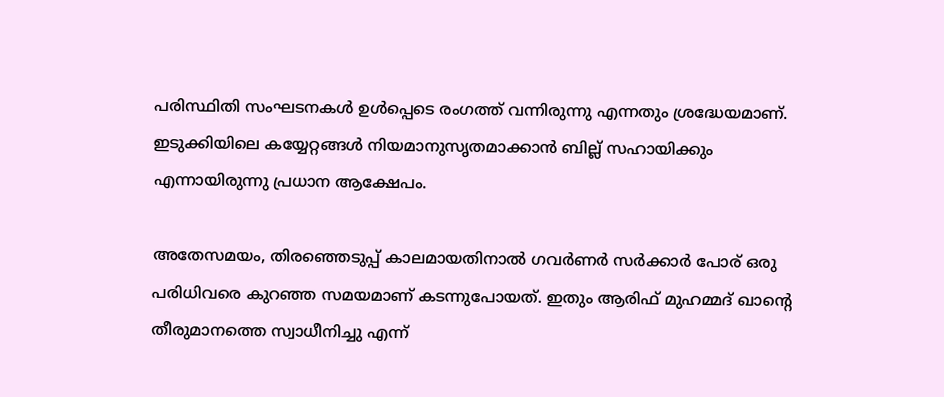പരിസ്ഥിതി സംഘടനകൾ ഉൾപ്പെടെ രംഗത്ത് വന്നിരുന്നു എന്നതും ശ്രദ്ധേയമാണ്. ഇടുക്കിയിലെ കയ്യേറ്റങ്ങൾ നിയമാനുസൃതമാക്കാൻ ബില്ല് സഹായിക്കും എന്നായിരുന്നു പ്രധാന ആക്ഷേപം.

അതേസമയം, തിരഞ്ഞെടുപ്പ് കാലമായതിനാൽ ഗവർണർ സർക്കാർ പോര് ഒരു പരിധിവരെ കുറഞ്ഞ സമയമാണ് കടന്നുപോയത്. ഇതും ആരിഫ് മുഹമ്മദ് ഖാന്റെ തീരുമാനത്തെ സ്വാധീനിച്ചു എന്ന്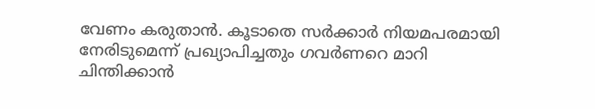വേണം കരുതാൻ. കൂടാതെ സർക്കാർ നിയമപരമായി നേരിടുമെന്ന് പ്രഖ്യാപിച്ചതും ഗവർണറെ മാറി ചിന്തിക്കാൻ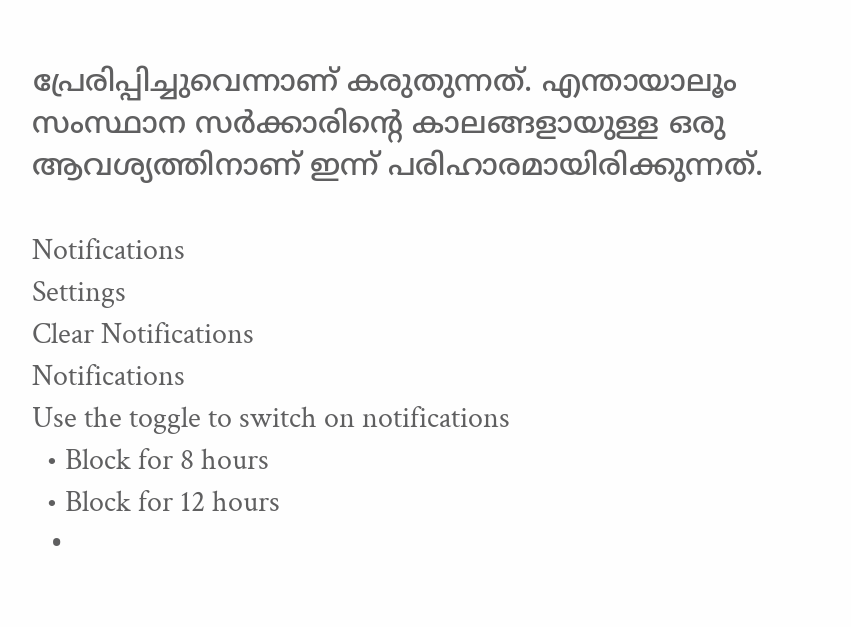പ്രേരിപ്പിച്ചുവെന്നാണ് കരുതുന്നത്. എന്തായാലൂം സംസ്ഥാന സർക്കാരിന്റെ കാലങ്ങളായുള്ള ഒരു ആവശ്യത്തിനാണ് ഇന്ന് പരിഹാരമായിരിക്കുന്നത്.

Notifications
Settings
Clear Notifications
Notifications
Use the toggle to switch on notifications
  • Block for 8 hours
  • Block for 12 hours
  •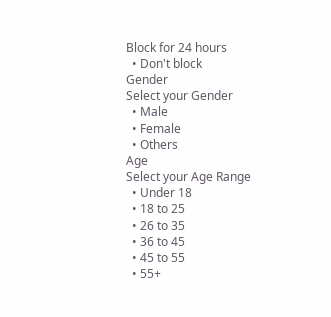Block for 24 hours
  • Don't block
Gender
Select your Gender
  • Male
  • Female
  • Others
Age
Select your Age Range
  • Under 18
  • 18 to 25
  • 26 to 35
  • 36 to 45
  • 45 to 55
  • 55+